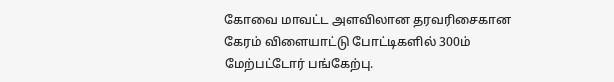கோவை மாவட்ட அளவிலான தரவரிசைகான கேரம் விளையாட்டு போட்டிகளில் 300ம் மேற்பட்டோர் பங்கேற்பு.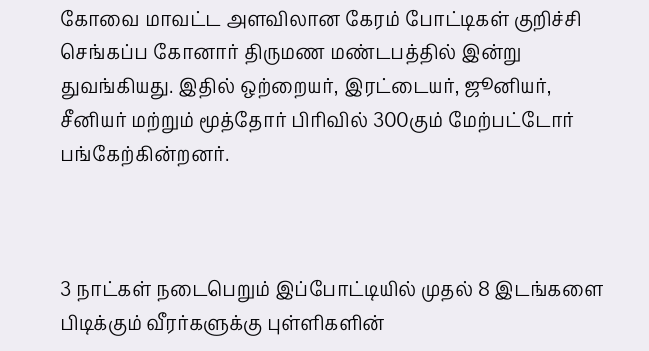கோவை மாவட்ட அளவிலான கேரம் போட்டிகள் குறிச்சி செங்கப்ப கோனார் திருமண மண்டபத்தில் இன்று துவங்கியது. இதில் ஒற்றையர், இரட்டையர், ஜூனியர், சீனியர் மற்றும் மூத்தோர் பிரிவில் 300கும் மேற்பட்டோர் பங்கேற்கின்றனர்.



3 நாட்கள் நடைபெறும் இப்போட்டியில் முதல் 8 இடங்களை பிடிக்கும் வீரர்களுக்கு புள்ளிகளின்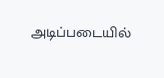அடிப்படையில்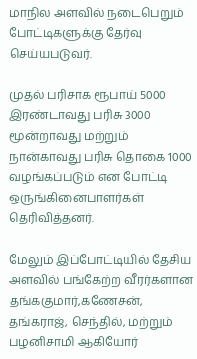மாநில அளவில் நடைபெறும் போட்டிகளுக்கு தேர்வு செய்யபடுவர்.

முதல் பரிசாக ரூபாய் 5000 இரண்டாவது பரிசு 3000 மூன்றாவது மற்றும் நான்காவது பரிசு தொகை 1000 வழங்கப்படும் என போட்டி ஒருங்கினைபாளர்கள் தெரிவித்தனர்.

மேலும் இப்போட்டியில் தேசிய அளவில் பங்கேற்ற வீரர்களான தங்ககுமார்,கணேசன், தங்கராஜ், செந்தில், மற்றும் பழனிசாமி ஆகியோர்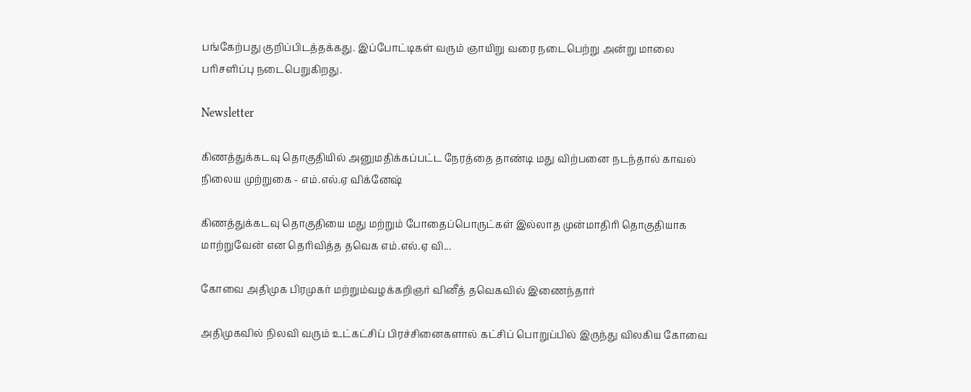பங்கேற்பது குறிப்பிடத்தக்கது. இப்போட்டிகள் வரும் ஞாயிறு வரை நடைபெற்று அன்று மாலை பரிசளிப்பு நடைபெறுகிறது.

Newsletter

கிணத்துக்கடவு தொகுதியில் அனுமதிக்கப்பட்ட நேரத்தை தாண்டி மது விற்பனை நடந்தால் காவல் நிலைய முற்றுகை - எம்.எல்.ஏ விக்னேஷ்

கிணத்துக்கடவு தொகுதியை மது மற்றும் போதைப்பொருட்கள் இல்லாத முன்மாதிரி தொகுதியாக மாற்றுவேன் என தெரிவித்த தவெக எம்.எல்.ஏ வி...

கோவை அதிமுக பிரமுகர் மற்றும்வழக்கறிஞர் வினீத் தவெகவில் இணைந்தார்

அதிமுகவில் நிலவி வரும் உட்கட்சிப் பிரச்சினைகளால் கட்சிப் பொறுப்பில் இருந்து விலகிய கோவை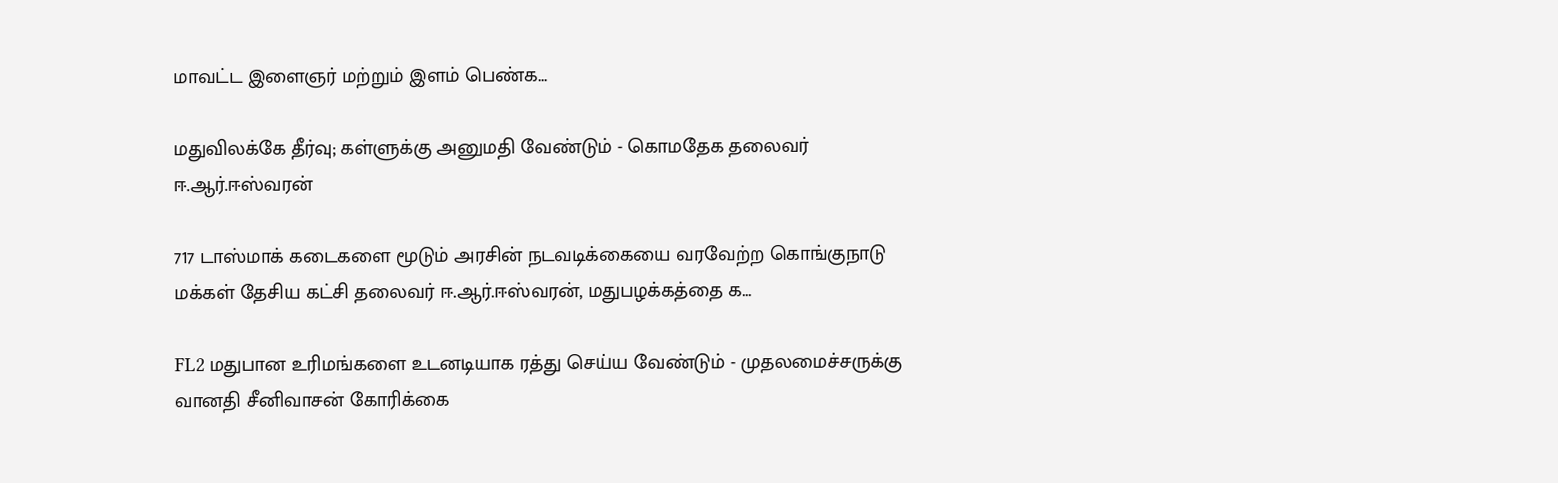மாவட்ட இளைஞர் மற்றும் இளம் பெண்க...

மதுவிலக்கே தீர்வு; கள்ளுக்கு அனுமதி வேண்டும் - கொமதேக தலைவர் ஈ.ஆர்.ஈஸ்வரன்

717 டாஸ்மாக் கடைகளை மூடும் அரசின் நடவடிக்கையை வரவேற்ற கொங்குநாடு மக்கள் தேசிய கட்சி தலைவர் ஈ.ஆர்.ஈஸ்வரன், மதுபழக்கத்தை க...

FL2 மதுபான உரிமங்களை உடனடியாக ரத்து செய்ய வேண்டும் - முதலமைச்சருக்கு வானதி சீனிவாசன் கோரிக்கை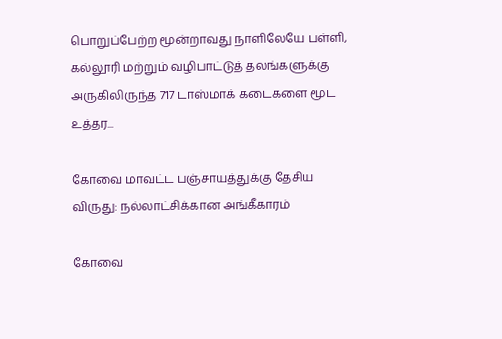பொறுப்பேற்ற மூன்றாவது நாளிலேயே பள்ளி, கல்லூரி மற்றும் வழிபாட்டுத் தலங்களுக்கு அருகிலிருந்த 717 டாஸ்மாக் கடைகளை மூட உத்தர...

கோவை மாவட்ட பஞ்சாயத்துக்கு தேசிய விருது: நல்லாட்சிக்கான அங்கீகாரம்

கோவை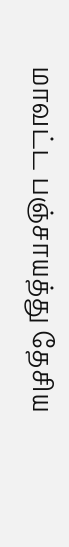மாவட்ட பஞ்சாயத்து தேசிய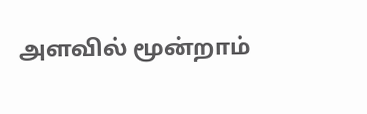அளவில் மூன்றாம்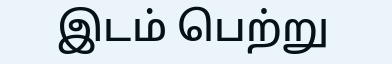இடம் பெற்று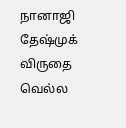நானாஜி தேஷ்முக் விருதை வெல்ல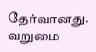தேர்வானது. வறுமை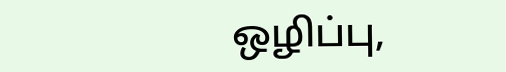ஒழிப்பு,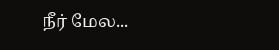நீர் மேல...